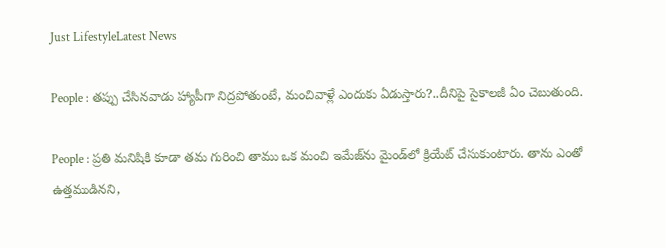Just LifestyleLatest News

People : తప్పు చేసినవాడు హ్యాపీగా నిద్రపోతుంటే, మంచివాళ్లే ఎందుకు ఏడుస్తారు?..దీనిపై సైకాలజీ ఏం చెబుతుంది.

People : ప్రతి మనిషికి కూడా తమ గురించి తాము ఒక మంచి ఇమేజ్‌ను మైండ్‌లో క్రియేట్ చేసుకుంటారు. తాను ఎంతో ఉత్తముడినని,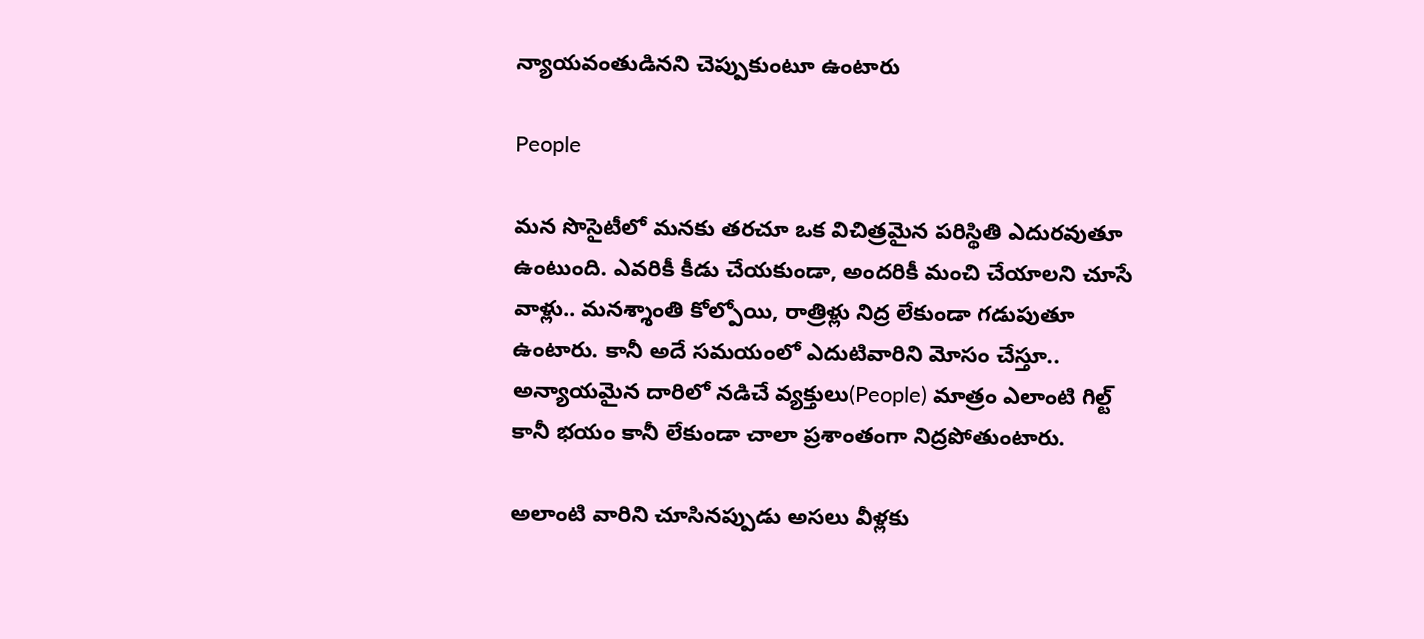న్యాయవంతుడినని చెప్పుకుంటూ ఉంటారు

People

మన సొసైటీలో మనకు తరచూ ఒక విచిత్రమైన పరిస్థితి ఎదురవుతూ ఉంటుంది. ఎవరికీ కీడు చేయకుండా, అందరికీ మంచి చేయాలని చూసే వాళ్లు.. మనశ్శాంతి కోల్పోయి, రాత్రిళ్లు నిద్ర లేకుండా గడుపుతూ ఉంటారు. కానీ అదే సమయంలో ఎదుటివారిని మోసం చేస్తూ.. అన్యాయమైన దారిలో నడిచే వ్యక్తులు(People) మాత్రం ఎలాంటి గిల్ట్ కానీ భయం కానీ లేకుండా చాలా ప్రశాంతంగా నిద్రపోతుంటారు.

అలాంటి వారిని చూసినప్పుడు అసలు వీళ్లకు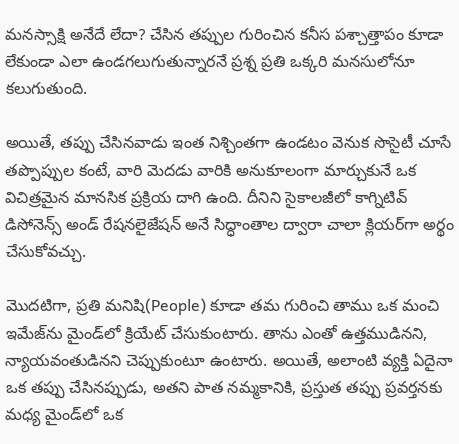మనస్సాక్షి అనేదే లేదా? చేసిన తప్పుల గురించిన కనీస పశ్చాత్తాపం కూడా లేకుండా ఎలా ఉండగలుగుతున్నారనే ప్రశ్న ప్రతి ఒక్కరి మనసులోనూ కలుగుతుంది.

అయితే, తప్పు చేసినవాడు ఇంత నిశ్చింతగా ఉండటం వెనుక సొసైటీ చూసే తప్పొప్పుల కంటే, వారి మెదడు వారికి అనుకూలంగా మార్చుకునే ఒక విచిత్రమైన మానసిక ప్రక్రియ దాగి ఉంది. దీనిని సైకాలజీలో కాగ్నిటివ్ డిసోనెన్స్ అండ్ రేషనలైజేషన్ అనే సిద్ధాంతాల ద్వారా చాలా క్లియర్‌గా అర్థం చేసుకోవచ్చు.

మొదటిగా, ప్రతి మనిషి(People) కూడా తమ గురించి తాము ఒక మంచి ఇమేజ్‌ను మైండ్‌లో క్రియేట్ చేసుకుంటారు. తాను ఎంతో ఉత్తముడినని, న్యాయవంతుడినని చెప్పుకుంటూ ఉంటారు. అయితే, అలాంటి వ్యక్తి ఏదైనా ఒక తప్పు చేసినప్పుడు, అతని పాత నమ్మకానికి, ప్రస్తుత తప్పు ప్రవర్తనకు మధ్య మైండ్‌లో ఒక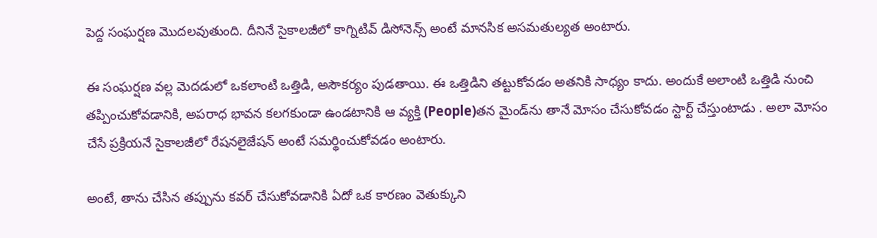పెద్ద సంఘర్షణ మొదలవుతుంది. దీనినే సైకాలజీలో కాగ్నిటివ్ డిసోనెన్స్ అంటే మానసిక అసమతుల్యత అంటారు.

ఈ సంఘర్షణ వల్ల మెదడులో ఒకలాంటి ఒత్తిడి, అసౌకర్యం పుడతాయి. ఈ ఒత్తిడిని తట్టుకోవడం అతనికి సాధ్యం కాదు. అందుకే అలాంటి ఒత్తిడి నుంచి తప్పించుకోవడానికి, అపరాధ భావన కలగకుండా ఉండటానికి ఆ వ్యక్తి (People)తన మైండ్‌ను తానే మోసం చేసుకోవడం స్టార్ట్ చేస్తుంటాడు . అలా మోసం చేసే ప్రక్రియనే సైకాలజీలో రేషనలైజేషన్ అంటే సమర్థించుకోవడం అంటారు.

అంటే, తాను చేసిన తప్పును కవర్ చేసుకోవడానికి ఏదో ఒక కారణం వెతుక్కుని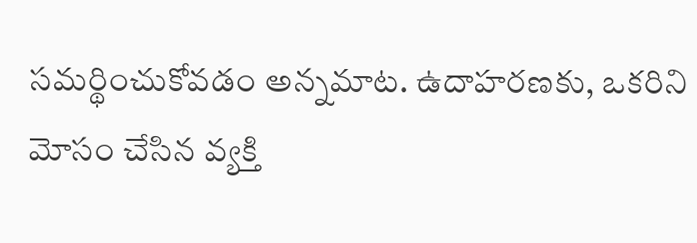సమర్థించుకోవడం అన్నమాట. ఉదాహరణకు, ఒకరిని మోసం చేసిన వ్యక్తి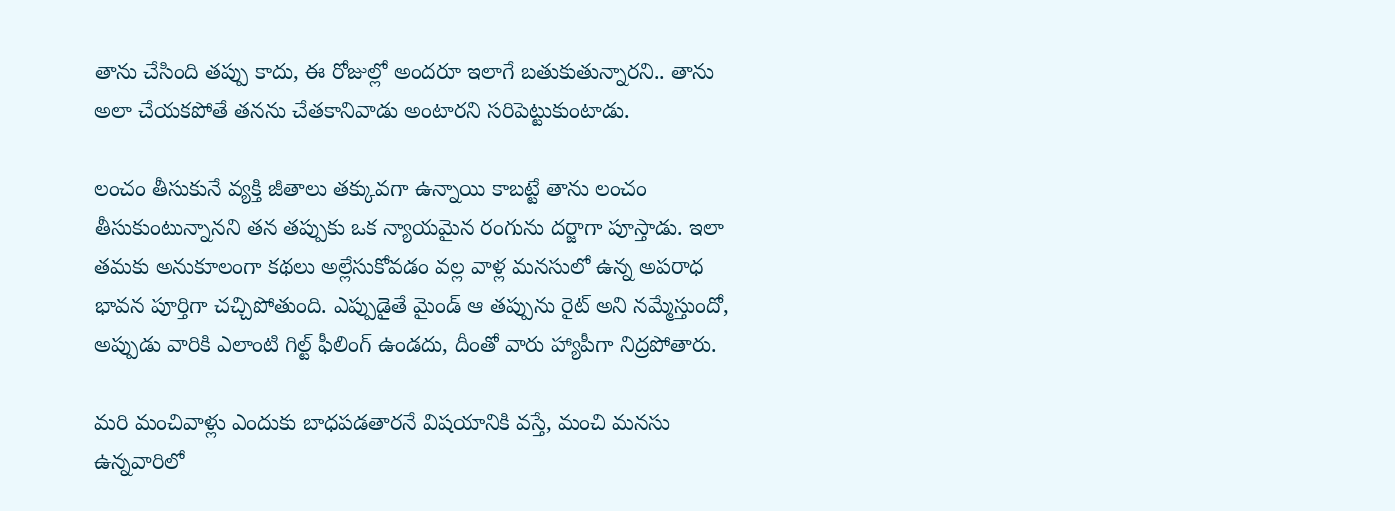తాను చేసింది తప్పు కాదు, ఈ రోజుల్లో అందరూ ఇలాగే బతుకుతున్నారని.. తాను అలా చేయకపోతే తనను చేతకానివాడు అంటారని సరిపెట్టుకుంటాడు.

లంచం తీసుకునే వ్యక్తి జీతాలు తక్కువగా ఉన్నాయి కాబట్టే తాను లంచం తీసుకుంటున్నానని తన తప్పుకు ఒక న్యాయమైన రంగును దర్జాగా పూస్తాడు. ఇలా తమకు అనుకూలంగా కథలు అల్లేసుకోవడం వల్ల వాళ్ల మనసులో ఉన్న అపరాధ భావన పూర్తిగా చచ్చిపోతుంది. ఎప్పుడైతే మైండ్ ఆ తప్పును రైట్ అని నమ్మేస్తుందో, అప్పుడు వారికి ఎలాంటి గిల్ట్ ఫీలింగ్ ఉండదు, దీంతో వారు హ్యాపీగా నిద్రపోతారు.

మరి మంచివాళ్లు ఎందుకు బాధపడతారనే విషయానికి వస్తే, మంచి మనసు ఉన్నవారిలో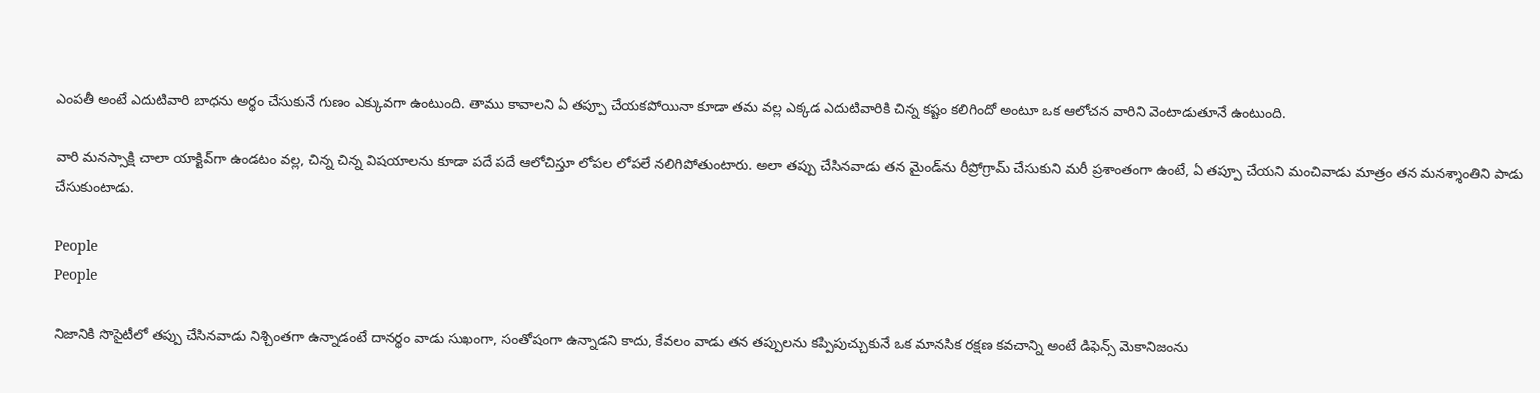ఎంపతీ అంటే ఎదుటివారి బాధను అర్థం చేసుకునే గుణం ఎక్కువగా ఉంటుంది. తాము కావాలని ఏ తప్పూ చేయకపోయినా కూడా తమ వల్ల ఎక్కడ ఎదుటివారికి చిన్న కష్టం కలిగిందో అంటూ ఒక ఆలోచన వారిని వెంటాడుతూనే ఉంటుంది.

వారి మనస్సాక్షి చాలా యాక్టివ్‌గా ఉండటం వల్ల, చిన్న చిన్న విషయాలను కూడా పదే పదే ఆలోచిస్తూ లోపల లోపలే నలిగిపోతుంటారు. అలా తప్పు చేసినవాడు తన మైండ్‌ను రీప్రోగ్రామ్ చేసుకుని మరీ ప్రశాంతంగా ఉంటే, ఏ తప్పూ చేయని మంచివాడు మాత్రం తన మనశ్శాంతిని పాడు చేసుకుంటాడు.

People
People

నిజానికి సొసైటీలో తప్పు చేసినవాడు నిశ్చింతగా ఉన్నాడంటే దానర్థం వాడు సుఖంగా, సంతోషంగా ఉన్నాడని కాదు, కేవలం వాడు తన తప్పులను కప్పిపుచ్చుకునే ఒక మానసిక రక్షణ కవచాన్ని అంటే డిఫెన్స్ మెకానిజంను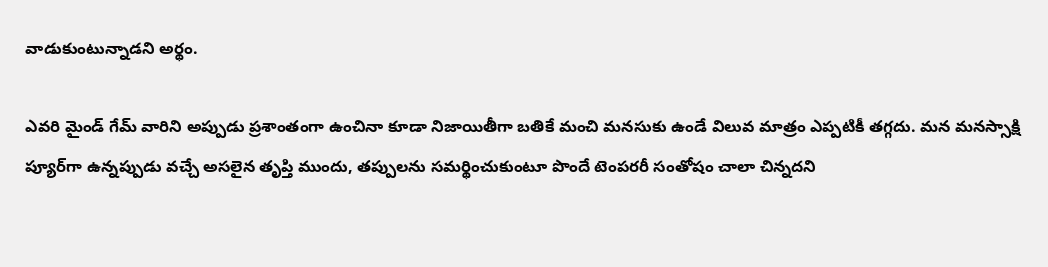వాడుకుంటున్నాడని అర్థం.

ఎవరి మైండ్ గేమ్ వారిని అప్పుడు ప్రశాంతంగా ఉంచినా కూడా నిజాయితీగా బతికే మంచి మనసుకు ఉండే విలువ మాత్రం ఎప్పటికీ తగ్గదు. మన మనస్సాక్షి ప్యూర్‌గా ఉన్నప్పుడు వచ్చే అసలైన తృప్తి ముందు, తప్పులను సమర్థించుకుంటూ పొందే టెంపరరీ సంతోషం చాలా చిన్నదని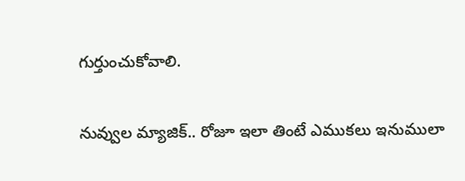గుర్తుంచుకోవాలి.

నువ్వుల మ్యాజిక్.. రోజూ ఇలా తింటే ఎముకలు ఇనుములా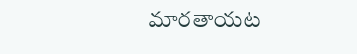మారతాయట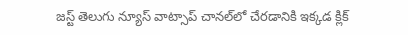జస్ట్ తెలుగు న్యూస్ వాట్సాప్ చానల్‌లో చేరడానికి ఇక్కడ క్లిక్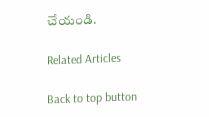చేయండి.

Related Articles

Back to top button